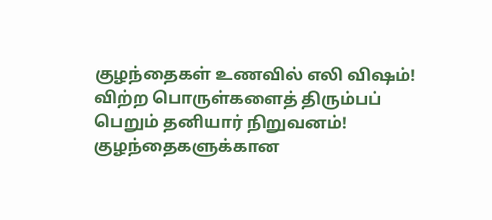குழந்தைகள் உணவில் எலி விஷம்! விற்ற பொருள்களைத் திரும்பப் பெறும் தனியார் நிறுவனம்!
குழந்தைகளுக்கான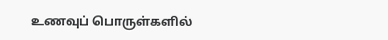உணவுப் பொருள்களில்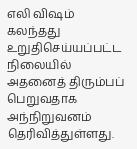எலி விஷம் கலந்தது உறுதிசெய்யப்பட்ட நிலையில் அதனைத் திரும்பப் பெறுவதாக அந்நிறுவனம் தெரிவித்துள்ளது.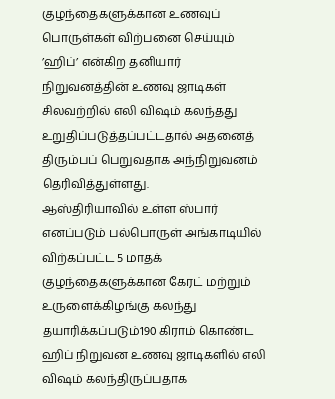குழந்தைகளுக்கான உணவுப் பொருள்கள் விற்பனை செய்யும் ’ஹிப்’ என்கிற தனியார் நிறுவனத்தின் உணவு ஜாடிகள் சிலவற்றில் எலி விஷம் கலந்தது உறுதிப்படுத்தப்பட்டதால் அதனைத் திரும்பப் பெறுவதாக அந்நிறுவனம் தெரிவித்துள்ளது.
ஆஸ்திரியாவில் உள்ள ஸ்பார் எனப்படும் பல்பொருள் அங்காடியில் விற்கப்பட்ட 5 மாதக் குழந்தைகளுக்கான கேரட் மற்றும் உருளைக்கிழங்கு கலந்து தயாரிக்கப்படும்190 கிராம் கொண்ட ஹிப் நிறுவன உணவு ஜாடிகளில் எலி விஷம் கலந்திருப்பதாக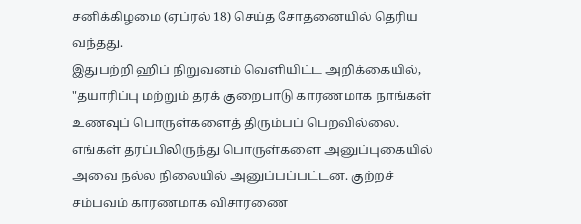சனிக்கிழமை (ஏப்ரல் 18) செய்த சோதனையில் தெரிய வந்தது.
இதுபற்றி ஹிப் நிறுவனம் வெளியிட்ட அறிக்கையில், "தயாரிப்பு மற்றும் தரக் குறைபாடு காரணமாக நாங்கள் உணவுப் பொருள்களைத் திரும்பப் பெறவில்லை. எங்கள் தரப்பிலிருந்து பொருள்களை அனுப்புகையில் அவை நல்ல நிலையில் அனுப்பப்பட்டன. குற்றச் சம்பவம் காரணமாக விசாரணை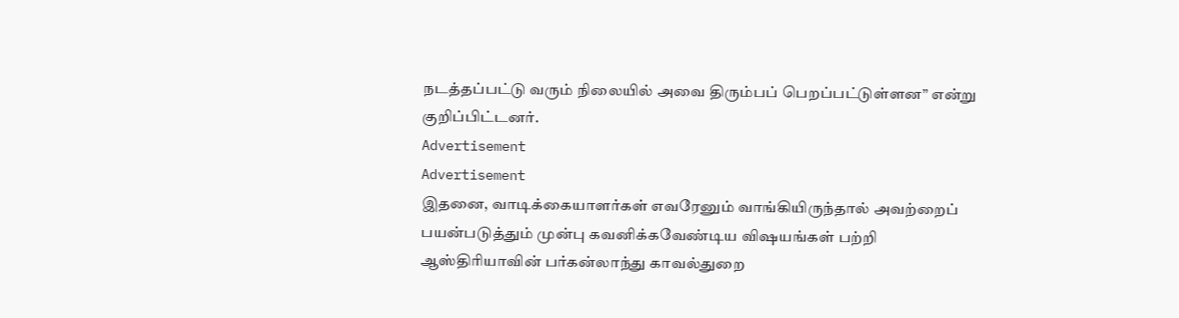நடத்தப்பட்டு வரும் நிலையில் அவை திரும்பப் பெறப்பட்டுள்ளன” என்று குறிப்பிட்டனர்.
Advertisement
Advertisement
இதனை, வாடிக்கையாளர்கள் எவரேனும் வாங்கியிருந்தால் அவற்றைப் பயன்படுத்தும் முன்பு கவனிக்கவேண்டிய விஷயங்கள் பற்றி ஆஸ்திரியாவின் பர்கன்லாந்து காவல்துறை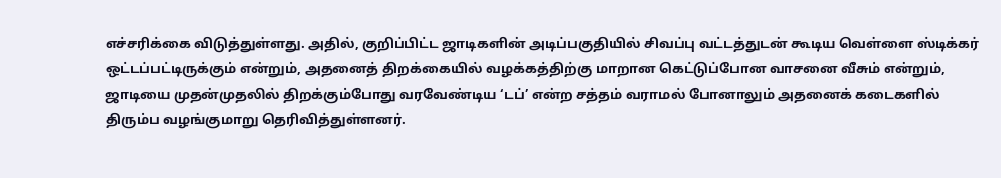எச்சரிக்கை விடுத்துள்ளது. அதில், குறிப்பிட்ட ஜாடிகளின் அடிப்பகுதியில் சிவப்பு வட்டத்துடன் கூடிய வெள்ளை ஸ்டிக்கர் ஒட்டப்பட்டிருக்கும் என்றும், அதனைத் திறக்கையில் வழக்கத்திற்கு மாறான கெட்டுப்போன வாசனை வீசும் என்றும், ஜாடியை முதன்முதலில் திறக்கும்போது வரவேண்டிய ‘டப்’ என்ற சத்தம் வராமல் போனாலும் அதனைக் கடைகளில் திரும்ப வழங்குமாறு தெரிவித்துள்ளனர்.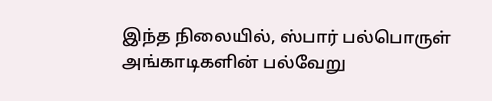இந்த நிலையில், ஸ்பார் பல்பொருள் அங்காடிகளின் பல்வேறு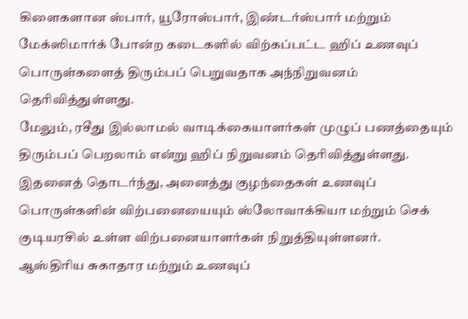கிளைகளான ஸ்பார், யூரோஸ்பார், இண்டர்ஸ்பார் மற்றும் மேக்ஸிமார்க் போன்ற கடைகளில் விற்கப்பட்ட ஹிப் உணவுப் பொருள்களைத் திரும்பப் பெறுவதாக அந்நிறுவனம் தெரிவித்துள்ளது.
மேலும், ரசீது இல்லாமல் வாடிக்கையாளர்கள் முழுப் பணத்தையும் திரும்பப் பெறலாம் என்று ஹிப் நிறுவனம் தெரிவித்துள்ளது. இதனைத் தொடர்ந்து, அனைத்து குழந்தைகள் உணவுப் பொருள்களின் விற்பனையையும் ஸ்லோவாக்கியா மற்றும் செக் குடியரசில் உள்ள விற்பனையாளர்கள் நிறுத்தியுள்ளனர்.
ஆஸ்திரிய சுகாதார மற்றும் உணவுப்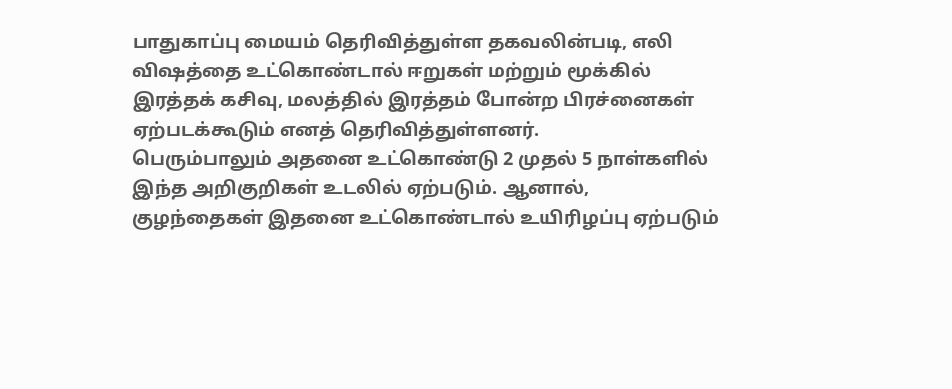பாதுகாப்பு மையம் தெரிவித்துள்ள தகவலின்படி, எலி விஷத்தை உட்கொண்டால் ஈறுகள் மற்றும் மூக்கில் இரத்தக் கசிவு, மலத்தில் இரத்தம் போன்ற பிரச்னைகள் ஏற்படக்கூடும் எனத் தெரிவித்துள்ளனர்.
பெரும்பாலும் அதனை உட்கொண்டு 2 முதல் 5 நாள்களில் இந்த அறிகுறிகள் உடலில் ஏற்படும். ஆனால், குழந்தைகள் இதனை உட்கொண்டால் உயிரிழப்பு ஏற்படும்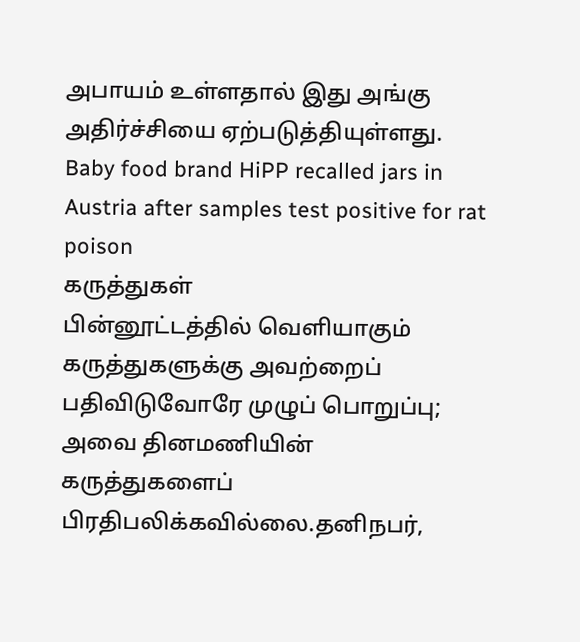அபாயம் உள்ளதால் இது அங்கு அதிர்ச்சியை ஏற்படுத்தியுள்ளது.
Baby food brand HiPP recalled jars in Austria after samples test positive for rat poison
கருத்துகள்
பின்னூட்டத்தில் வெளியாகும் கருத்துகளுக்கு அவற்றைப் பதிவிடுவோரே முழுப் பொறுப்பு; அவை தினமணியின் கருத்துகளைப் பிரதிபலிக்கவில்லை.தனிநபர்,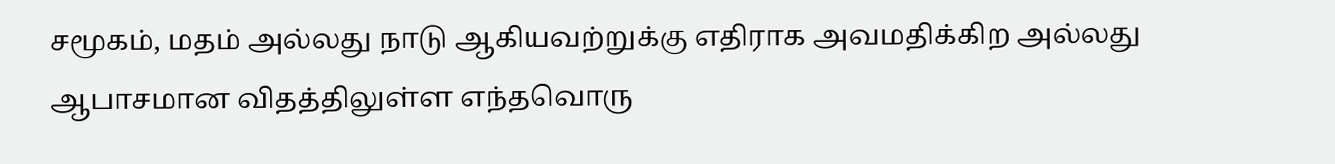சமூகம், மதம் அல்லது நாடு ஆகியவற்றுக்கு எதிராக அவமதிக்கிற அல்லது ஆபாசமான விதத்திலுள்ள எந்தவொரு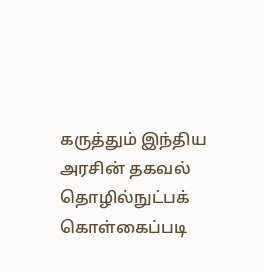கருத்தும் இந்திய அரசின் தகவல் தொழில்நுட்பக் கொள்கைப்படி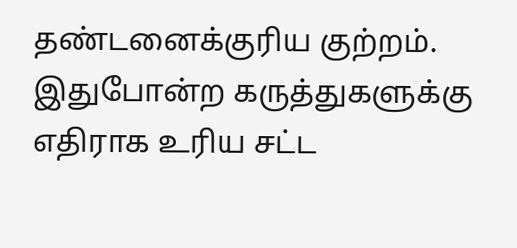தண்டனைக்குரிய குற்றம். இதுபோன்ற கருத்துகளுக்கு எதிராக உரிய சட்ட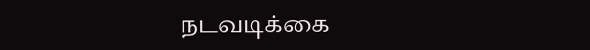நடவடிக்கை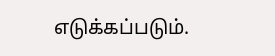எடுக்கப்படும்.